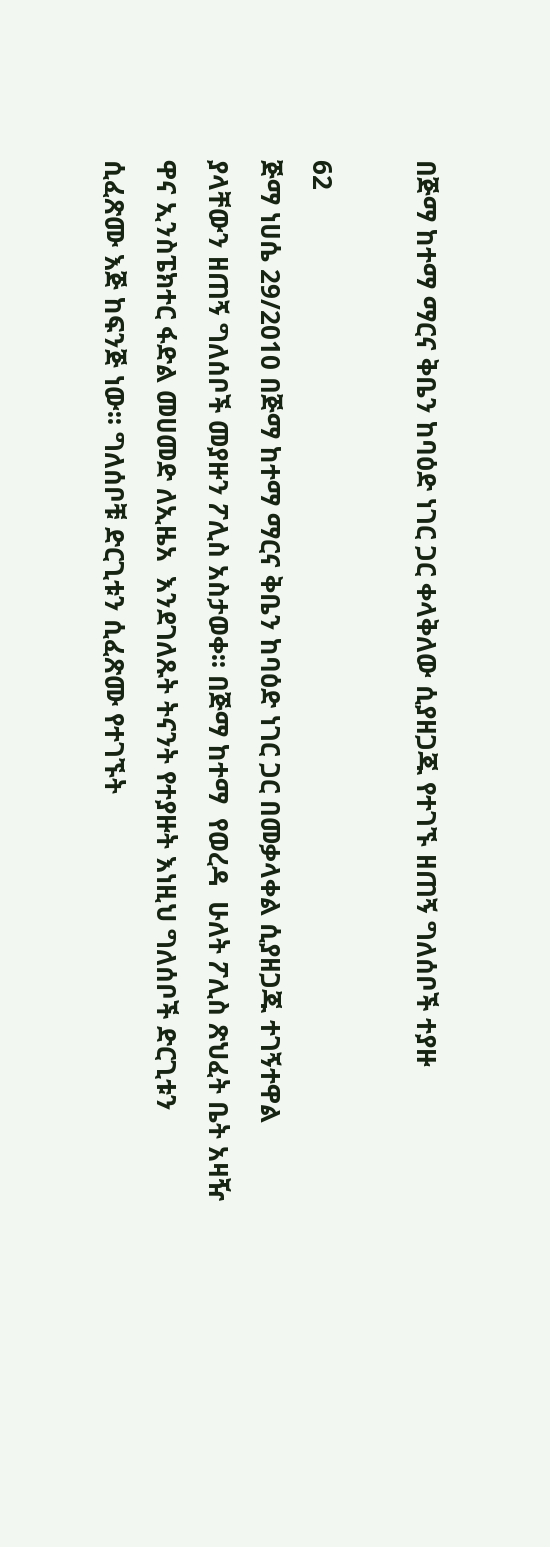በጅማ ከተማ ማርና ቅቤን ከባዕድ ነገር ጋር ቀላቅለው ሲያዘጋጁ የተገኙ ዘጠኝ ግለሰቦች ተያዙ

62
ጅማ ነሀሴ 29/2010 በጅማ ከተማ ማርና ቅቤን ከባዕድ ነገር ጋር በመቃላቀል ሲያዘጋጁ ተገኝተዋል ያላቸውን ዘጠኝ ግለሰቦች መያዙን ፖሊስ አስታወቀ፡፡ በጅማ ከተማ  የወረዳ  ሁለት ፖሊስ ጽህፈት ቤት አዛዥ ዋና ኢንስፔክተር ፋድል መሀመድ ለኢዜአ  እንደገለጹት ትናንት የተያዙት እነዚህ ግለሰቦች ድርጊቱን ሲፈጽሙ እጅ ከፍንጅ ነው፡፡ ግለሰቦቹ ድርጊቱን ሲፈጽሙ የተገኙት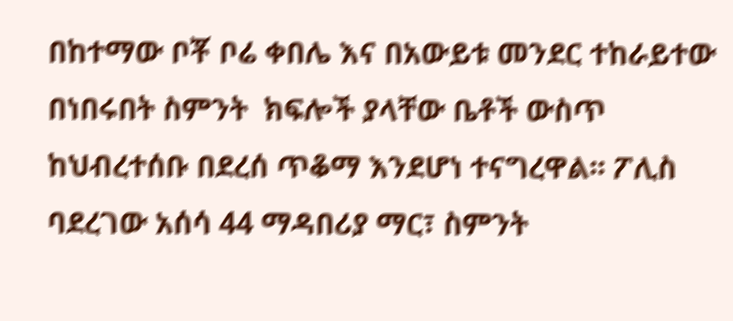በከተማው ቦቾ ቦሬ ቀበሌ እና በአውይቱ መንደር ተከራይተው በነበሩበት ስምንት  ክፍሎች ያላቸው ቤቶች ውስጥ ከህብረተሰቡ በደረሰ ጥቆማ እንደሆነ ተናግረዋል፡፡ ፖሊስ ባደረገው አሰሳ 44 ማዳበሪያ ማር፣ ስምንት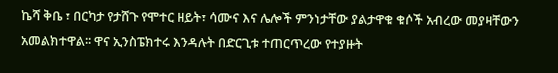ኬሻ ቅቤ ፣ በርካታ የታሸጉ የሞተር ዘይት፣ ሳሙና እና ሌሎች ምንነታቸው ያልታዋቁ ቁሶች አብረው መያዛቸውን አመልክተዋል፡፡ ዋና ኢንስፔክተሩ እንዳሉት በድርጊቱ ተጠርጥረው የተያዙት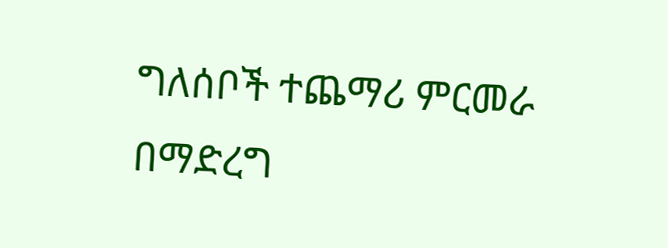ግለሰቦች ተጨማሪ ምርመራ በማድረግ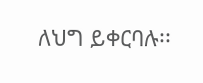ለህግ ይቀርባሉ፡፡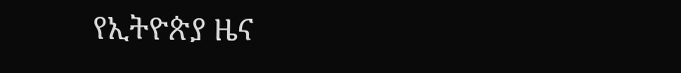የኢትዮጵያ ዜና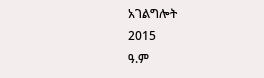አገልግሎት
2015
ዓ.ም